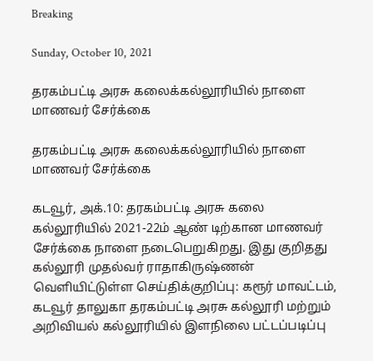Breaking

Sunday, October 10, 2021

தரகம்பட்டி அரசு கலைக்கல்லூரியில் நாளை மாணவர் சேர்க்கை

தரகம்பட்டி அரசு கலைக்கல்லூரியில் நாளை மாணவர் சேர்க்கை

கடவூர், அக்.10: தரகம்பட்டி அரசு கலை கல்லூரியில் 2021-22ம் ஆண் டிற்கான மாணவர் சேர்க்கை நாளை நடைபெறுகிறது. இது குறிதது கல்லூரி முதல்வர் ராதாகிருஷ்ணன் வெளியிட்டுள்ள செய்திக்குறிப்பு: கரூர் மாவட்டம், கடவூர் தாலுகா தரகம்பட்டி அரசு கல்லூரி மற்றும் அறிவியல் கல்லூரியில் இளநிலை பட்டப்படிப்பு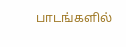பாடங்களில்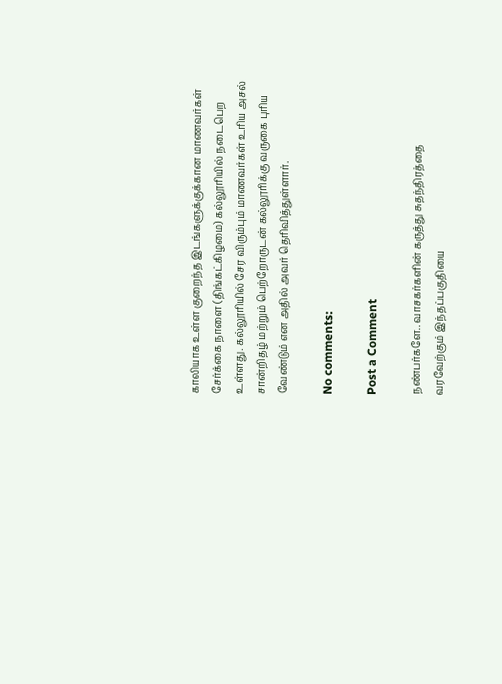காலியாக உள்ள குறைந்த இடங்களுக்குக்கான மாணவர்கள் சேர்க்கை நாளை (திங்கட்கிழமை) கல்லூரியில் நடைபெற உள்ளது. கல்லூரியில் சேர விரும்பும் மாணவர்கள் உரிய அசல் சான்றிதழ் மற்றும் பெற்றோருடன் கல்லூரிக்கு வருகை புரிய வேண்டும் என அதில் அவர் தெரிவித்துள்ளார்.

No comments:

Post a Comment

நண்பர்களே.. வாசகர்களின் கருத்து சுதந்திரத்தை வரவேற்கும் இந்தப்பகுதியை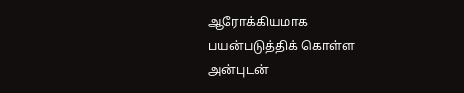ஆரோக்கியமாக பயன்படுத்திக் கொள்ள அன்புடன்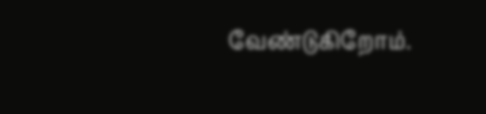வேண்டுகிறோம்.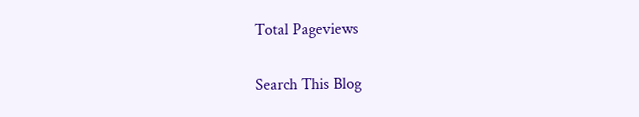Total Pageviews

Search This Blog